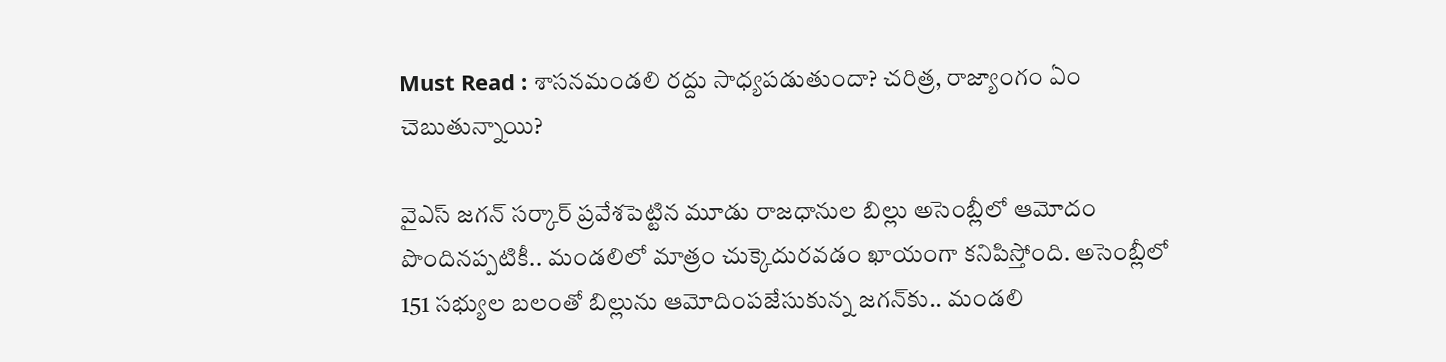Must Read : శాసనమండలి రద్దు సాధ్యపడుతుందా? చరిత్ర, రాజ్యాంగం ఏం చెబుతున్నాయి?

వైఎస్ జగన్ సర్కార్ ప్రవేశపెట్టిన మూడు రాజధానుల బిల్లు అసెంబ్లీలో ఆమోదం పొందినప్పటికీ.. మండలిలో మాత్రం చుక్కెదురవడం ఖాయంగా కనిపిస్తోంది. అసెంబ్లీలో 151 సభ్యుల బలంతో బిల్లును ఆమోదింపజేసుకున్న జగన్‌కు.. మండలి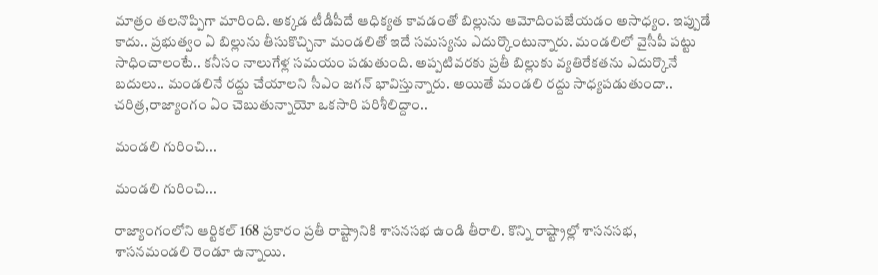మాత్రం తలనొప్పిగా మారింది. అక్కడ టీడీపీదే ఆధిక్యత కావడంతో బిల్లును ఆమోదింపజేయడం అసాధ్యం. ఇప్పుడే కాదు.. ప్రభుత్వం ఏ బిల్లును తీసుకొచ్చినా మండలితో ఇదే సమస్యను ఎదుర్కొంటున్నారు. మండలిలో వైసీపీ పట్టు సాధించాలంటే.. కనీసం నాలుగేళ్ల సమయం పడుతుంది. అప్పటివరకు ప్రతీ బిల్లుకు వ్యతిరేకతను ఎదుర్కొనే బదులు.. మండలినే రద్దు చేయాలని సీఎం జగన్ భావిస్తున్నారు. అయితే మండలి రద్దు సాధ్యపడుతుందా.. చరిత్ర,రాజ్యాంగం ఏం చెబుతున్నాయో ఒకసారి పరిశీలిద్దాం..

మండలి గురించి...

మండలి గురించి...

రాజ్యాంగంలోని ఆర్టికల్ 168 ప్రకారం ప్రతీ రాష్ట్రానికి శాసనసభ ఉండి తీరాలి. కొన్ని రాష్ట్రాల్లో శాసనసభ, శాసనమండలి రెండూ ఉన్నాయి.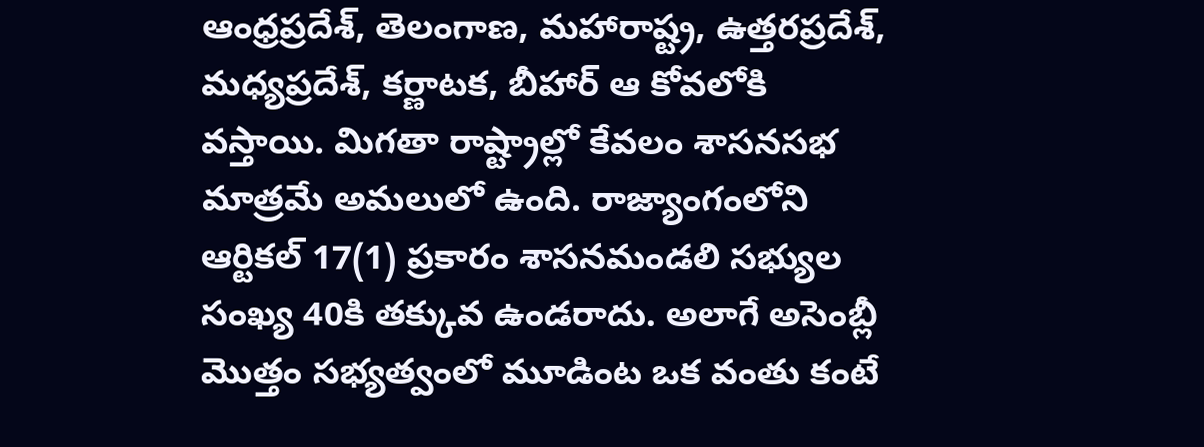ఆంధ్రప్రదేశ్, తెలంగాణ, మహారాష్ట్ర, ఉత్తరప్రదేశ్, మధ్యప్రదేశ్, కర్ణాటక, బీహార్ ఆ కోవలోకి వస్తాయి. మిగతా రాష్ట్రాల్లో కేవలం శాసనసభ మాత్రమే అమలులో ఉంది. రాజ్యాంగంలోని ఆర్టికల్ 17(1) ప్రకారం శాసనమండలి సభ్యుల సంఖ్య 40కి తక్కువ ఉండరాదు. అలాగే అసెంబ్లీ మొత్తం సభ్యత్వంలో మూడింట ఒక వంతు కంటే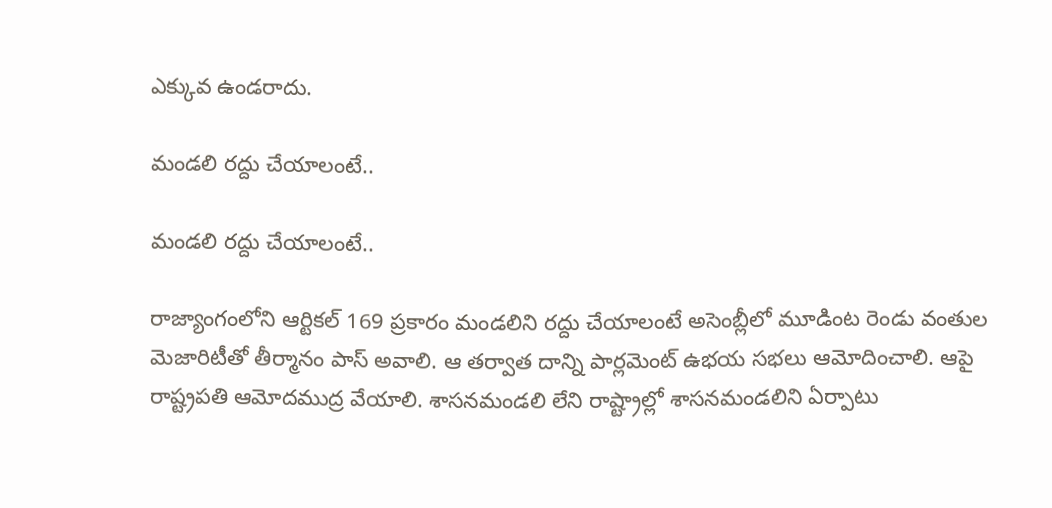ఎక్కువ ఉండరాదు.

మండలి రద్దు చేయాలంటే..

మండలి రద్దు చేయాలంటే..

రాజ్యాంగంలోని ఆర్టికల్ 169 ప్రకారం మండలిని రద్దు చేయాలంటే అసెంబ్లీలో మూడింట రెండు వంతుల మెజారిటీతో తీర్మానం పాస్ అవాలి. ఆ తర్వాత దాన్ని పార్లమెంట్ ఉభయ సభలు ఆమోదించాలి. ఆపై రాష్ట్రపతి ఆమోదముద్ర వేయాలి. శాసనమండలి లేని రాష్ట్రాల్లో శాసనమండలిని ఏర్పాటు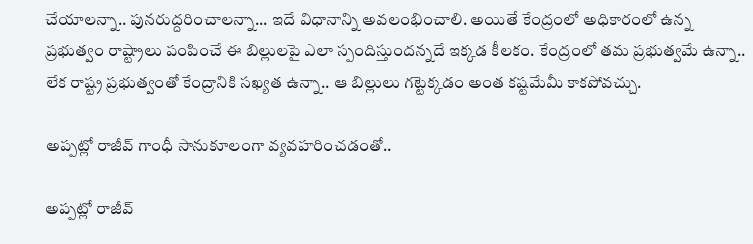చేయాలన్నా.. పునరుద్దరించాలన్నా... ఇదే విధానాన్ని అవలంభించాలి. అయితే కేంద్రంలో అధికారంలో ఉన్న ప్రభుత్వం రాష్ట్రాలు పంపించే ఈ బిల్లులపై ఎలా స్పందిస్తుందన్నదే ఇక్కడ కీలకం. కేంద్రంలో తమ ప్రభుత్వమే ఉన్నా.. లేక రాష్ట్ర ప్రభుత్వంతో కేంద్రానికి సఖ్యత ఉన్నా.. ఆ బిల్లులు గట్టెక్కడం అంత కష్టమేమీ కాకపోవచ్చు.

అప్పట్లో రాజీవ్ గాంధీ సానుకూలంగా వ్యవహరించడంతో..

అప్పట్లో రాజీవ్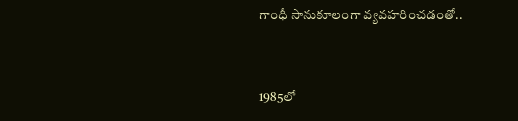గాంధీ సానుకూలంగా వ్యవహరించడంతో..


1985లో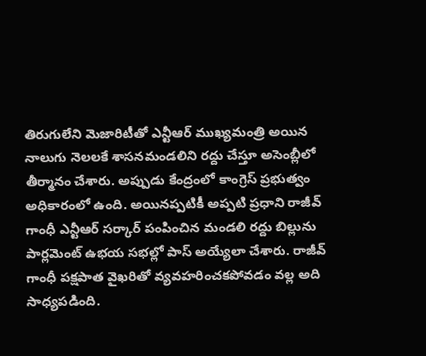తిరుగులేని మెజారిటీతో ఎన్టీఆర్ ముఖ్యమంత్రి అయిన నాలుగు నెలలకే శాసనమండలిని రద్దు చేస్తూ అసెంబ్లీలో తీర్మానం చేశారు. అప్పుడు కేంద్రంలో కాంగ్రెస్ ప్రభుత్వం అధికారంలో ఉంది. అయినప్పటికీ అప్పటి ప్రధాని రాజీవ్ గాంధీ ఎన్టీఆర్ సర్కార్ పంపించిన మండలి రద్దు బిల్లును పార్లమెంట్ ఉభయ సభల్లో పాస్ అయ్యేలా చేశారు. రాజీవ్ గాంధీ పక్షపాత వైఖరితో వ్యవహరించకపోవడం వల్ల అది సాధ్యపడింది.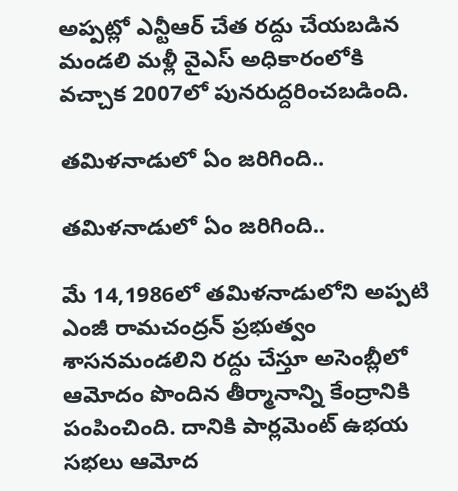అప్పట్లో ఎన్టీఆర్ చేత రద్దు చేయబడిన మండలి మళ్లీ వైఎస్ అధికారంలోకి వచ్చాక 2007లో పునరుద్దరించబడింది.

తమిళనాడులో ఏం జరిగింది..

తమిళనాడులో ఏం జరిగింది..

మే 14,1986లో తమిళనాడులోని అప్పటి ఎంజీ రామచంద్రన్ ప్రభుత్వం శాసనమండలిని రద్దు చేస్తూ అసెంబ్లీలో ఆమోదం పొందిన తీర్మానాన్ని కేంద్రానికి పంపించింది. దానికి పార్లమెంట్ ఉభయ సభలు ఆమోద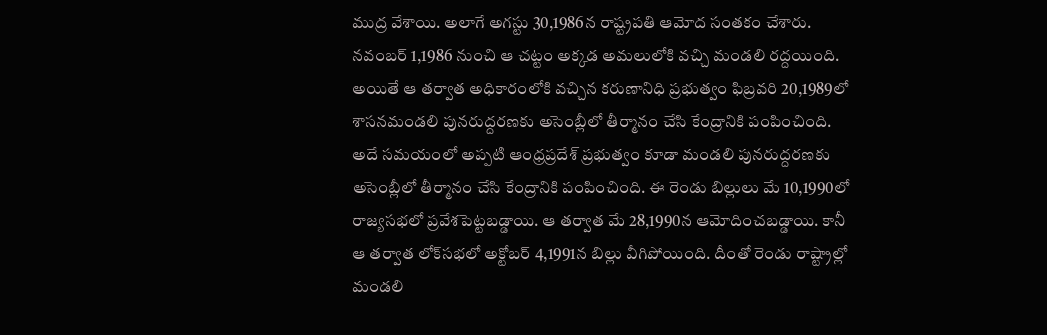ముద్ర వేశాయి. అలాగే అగస్టు 30,1986న రాష్ట్రపతి ఆమోద సంతకం చేశారు. నవంబర్ 1,1986 నుంచి ఆ చట్టం అక్కడ అమలులోకి వచ్చి మండలి రద్దయింది. అయితే ఆ తర్వాత అధికారంలోకి వచ్చిన కరుణానిధి ప్రభుత్వం ఫిబ్రవరి 20,1989లో శాసనమండలి పునరుద్దరణకు అసెంబ్లీలో తీర్మానం చేసి కేంద్రానికి పంపించింది. అదే సమయంలో అప్పటి ఆంధ్రప్రదేశ్ ప్రభుత్వం కూడా మండలి పునరుద్దరణకు అసెంబ్లీలో తీర్మానం చేసి కేంద్రానికి పంపించింది. ఈ రెండు బిల్లులు మే 10,1990లో రాజ్యసభలో ప్రవేశపెట్టబడ్డాయి. ఆ తర్వాత మే 28,1990న ఆమోదించబడ్డాయి. కానీ ఆ తర్వాత లోక్‌సభలో అక్టోబర్ 4,1991న బిల్లు వీగిపోయింది. దీంతో రెండు రాష్ట్రాల్లో మండలి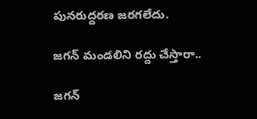పునరుద్దరణ జరగలేదు.

జగన్ మండలిని రద్దు చేస్తారా..

జగన్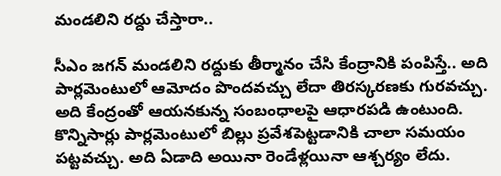మండలిని రద్దు చేస్తారా..

సీఎం జగన్ మండలిని రద్దుకు తీర్మానం చేసి కేంద్రానికి పంపిస్తే.. అది పార్లమెంటులో ఆమోదం పొందవచ్చు లేదా తిరస్కరణకు గురవచ్చు. అది కేంద్రంతో ఆయనకున్న సంబంధాలపై ఆధారపడి ఉంటుంది. కొన్నిసార్లు పార్లమెంటులో బిల్లు ప్రవేశపెట్టడానికి చాలా సమయం పట్టవచ్చు. అది ఏడాది అయినా రెండేళ్లయినా ఆశ్చర్యం లేదు.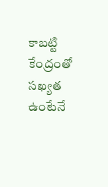కాబట్టి కేంద్రంతో సఖ్యత ఉంటేనే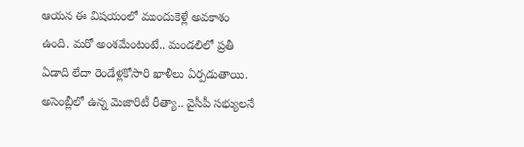ఆయన ఈ విషయంలో ముందుకెళ్లే అవకాశం ఉంది. మరో అంశమేంటంటే.. మండలిలో ప్రతీ ఏడాది లేదా రెండేళ్లకోసారి ఖాళీలు ఏర్పడుతాయి. అసెంబ్లీలో ఉన్న మెజారిటీ రీత్యా.. వైసీపీ సభ్యులనే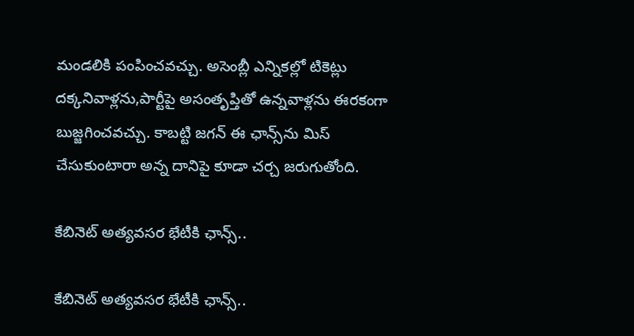మండలికి పంపించవచ్చు. అసెంబ్లీ ఎన్నికల్లో టికెట్లు దక్కనివాళ్లను,పార్టీపై అసంతృప్తితో ఉన్నవాళ్లను ఈరకంగా బుజ్జగించవచ్చు. కాబట్టి జగన్ ఈ ఛాన్స్‌ను మిస్ చేసుకుంటారా అన్న దానిపై కూడా చర్చ జరుగుతోంది.

కేబినెట్ అత్యవసర భేటీకి ఛాన్స్..

కేబినెట్ అత్యవసర భేటీకి ఛాన్స్..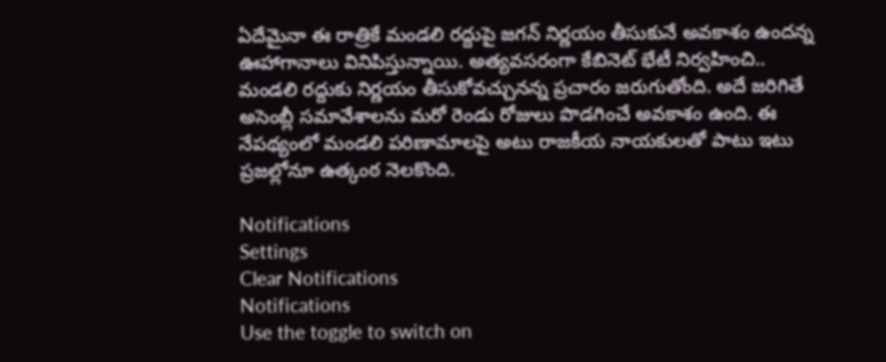ఏదేమైనా ఈ రాత్రికే మండలి రద్దుపై జగన్ నిర్ణయం తీసుకునే అవకాశం ఉందన్న ఊహాగానాలు వినిపిస్తున్నాయి. అత్యవసరంగా కేబినెట్ భేటీ నిర్వహించి.. మండలి రద్దుకు నిర్ణయం తీసుకోవచ్చునన్న ప్రచారం జరుగుతోంది. అదే జరిగితే అసెంబ్లీ సమావేశాలను మరో రెండు రోజులు పొడగించే అవకాశం ఉంది. ఈ నేపథ్యంలో మండలి పరిణామాలపై అటు రాజకీయ నాయకులతో పాటు ఇటు ప్రజల్లోనూ ఉత్కంఠ నెలకొంది.

Notifications
Settings
Clear Notifications
Notifications
Use the toggle to switch on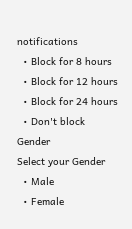notifications
  • Block for 8 hours
  • Block for 12 hours
  • Block for 24 hours
  • Don't block
Gender
Select your Gender
  • Male
  • Female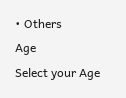• Others
Age
Select your Age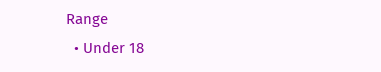Range
  • Under 18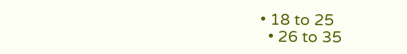• 18 to 25
  • 26 to 35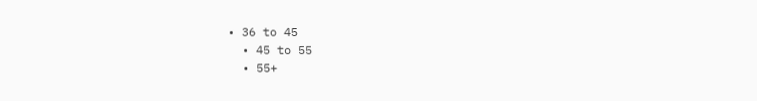• 36 to 45
  • 45 to 55
  • 55+